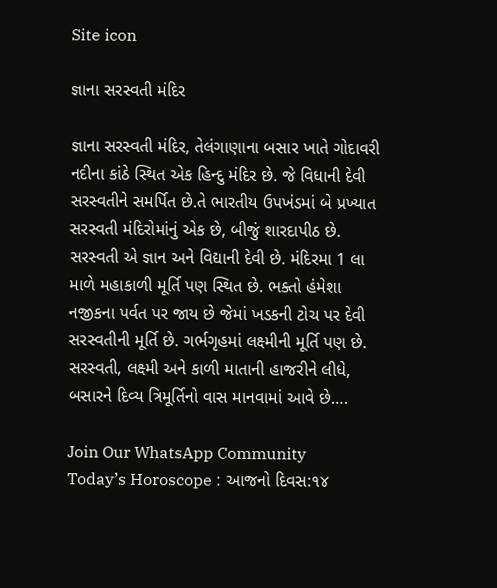Site icon

જ્ઞાના સરસ્વતી મંદિર

જ્ઞાના સરસ્વતી મંદિર, તેલંગાણાના બસાર ખાતે ગોદાવરી નદીના કાંઠે સ્થિત એક હિન્દુ મંદિર છે. જે વિધાની દેવી સરસ્વતીને સમર્પિત છે.તે ભારતીય ઉપખંડમાં બે પ્રખ્યાત સરસ્વતી મંદિરોમાંનું એક છે, બીજું શારદાપીઠ છે. સરસ્વતી એ જ્ઞાન અને વિદ્યાની દેવી છે. મંદિરમા 1 લા માળે મહાકાળી મૂર્તિ પણ સ્થિત છે. ભક્તો હંમેશા નજીકના પર્વત પર જાય છે જેમાં ખડકની ટોચ પર દેવી સરસ્વતીની મૂર્તિ છે. ગર્ભગૃહમાં લક્ષ્મીની મૂર્તિ પણ છે. સરસ્વતી, લક્ષ્મી અને કાળી માતાની હાજરીને લીધે, બસારને દિવ્ય ત્રિમૂર્તિનો વાસ માનવામાં આવે છે….

Join Our WhatsApp Community
Today’s Horoscope : આજનો દિવસ:૧૪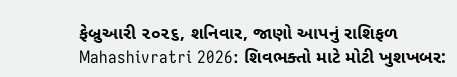ફેબ્રુઆરી ૨૦૨૬, શનિવાર, જાણો આપનું રાશિફળ
Mahashivratri 2026: શિવભક્તો માટે મોટી ખુશખબર: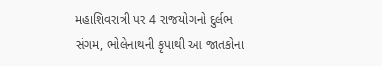મહાશિવરાત્રી પર 4 રાજયોગનો દુર્લભ સંગમ, ભોલેનાથની કૃપાથી આ જાતકોના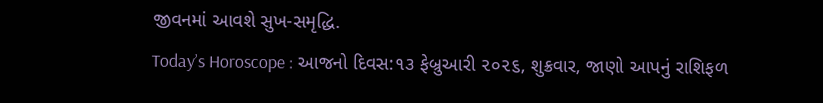જીવનમાં આવશે સુખ-સમૃદ્ધિ.
Today’s Horoscope : આજનો દિવસ:૧૩ ફેબ્રુઆરી ૨૦૨૬, શુક્રવાર, જાણો આપનું રાશિફળ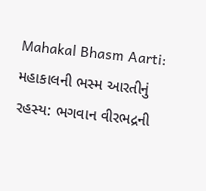Mahakal Bhasm Aarti: મહાકાલની ભસ્મ આરતીનું રહસ્ય: ભગવાન વીરભદ્રની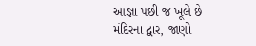આજ્ઞા પછી જ ખૂલે છે મંદિરના દ્વાર, જાણો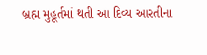બ્રહ્મ મુહૂર્તમાં થતી આ દિવ્ય આરતીના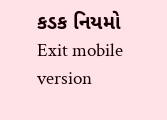કડક નિયમો
Exit mobile version